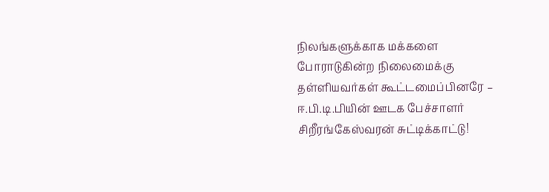நிலங்களுக்காக மக்களை போராடுகின்ற நிலைமைக்கு தள்ளியவர்கள் கூட்டமைப்பினரே – ஈ.பி.டி.பியின் ஊடக பேச்சாளர் சிறீரங்கேஸ்வரன் சுட்டிக்காட்டு!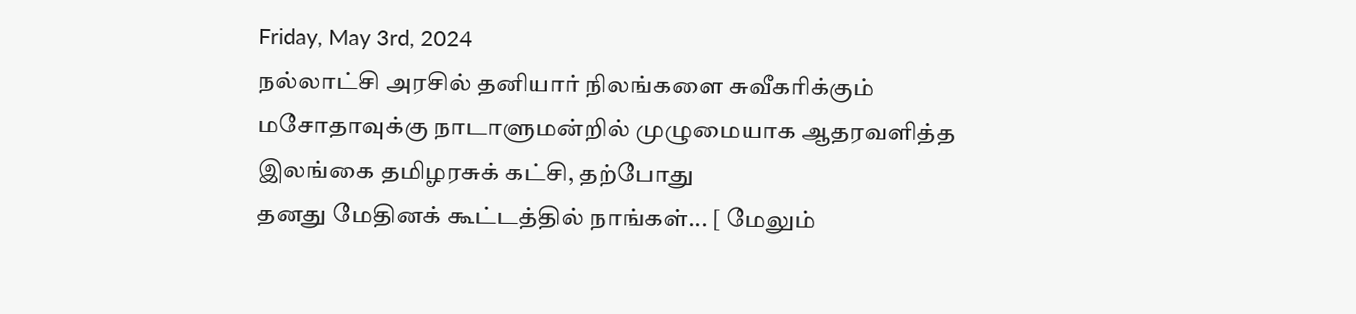Friday, May 3rd, 2024
நல்லாட்சி அரசில் தனியார் நிலங்களை சுவீகரிக்கும்
மசோதாவுக்கு நாடாளுமன்றில் முழுமையாக ஆதரவளித்த இலங்கை தமிழரசுக் கட்சி, தற்போது
தனது மேதினக் கூட்டத்தில் நாங்கள்... [ மேலும்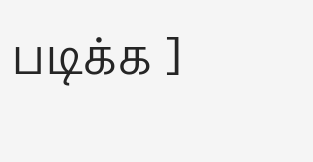படிக்க ]